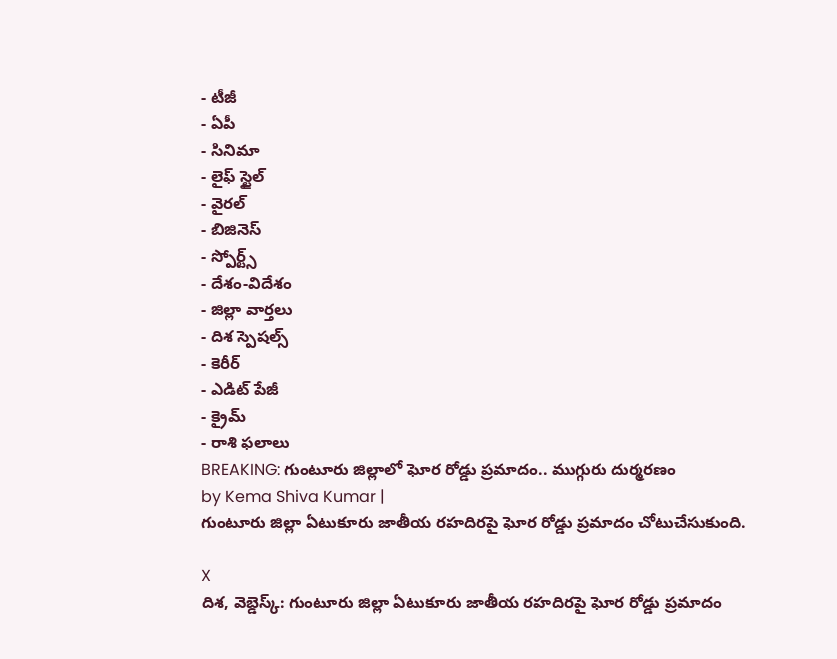- టీజీ
- ఏపీ
- సినిమా
- లైఫ్ స్టైల్
- వైరల్
- బిజినెస్
- స్పోర్ట్స్
- దేశం-విదేశం
- జిల్లా వార్తలు
- దిశ స్పెషల్స్
- కెరీర్
- ఎడిట్ పేజీ
- క్రైమ్
- రాశి ఫలాలు
BREAKING: గుంటూరు జిల్లాలో ఘోర రోడ్డు ప్రమాదం.. ముగ్గురు దుర్మరణం
by Kema Shiva Kumar |
గుంటూరు జిల్లా ఏటుకూరు జాతీయ రహదిరపై ఘోర రోడ్డు ప్రమాదం చోటుచేసుకుంది.

X
దిశ, వెబ్డెస్క్: గుంటూరు జిల్లా ఏటుకూరు జాతీయ రహదిరపై ఘోర రోడ్డు ప్రమాదం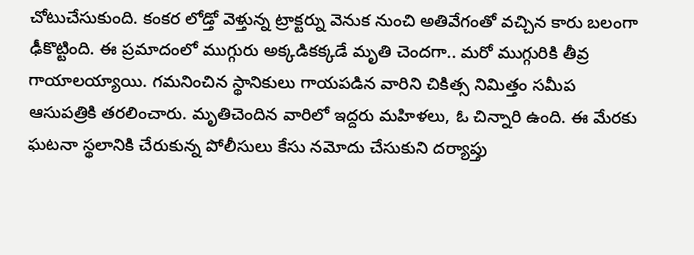చోటుచేసుకుంది. కంకర లోడ్తో వెళ్తున్న ట్రాక్టర్ను వెనుక నుంచి అతివేగంతో వచ్చిన కారు బలంగా ఢీకొట్టింది. ఈ ప్రమాదంలో ముగ్గురు అక్కడికక్కడే మృతి చెందగా.. మరో ముగ్గురికి తీవ్ర గాయాలయ్యాయి. గమనించిన స్థానికులు గాయపడిన వారిని చికిత్స నిమిత్తం సమీప ఆసుపత్రికి తరలించారు. మృతిచెందిన వారిలో ఇద్దరు మహిళలు, ఓ చిన్నారి ఉంది. ఈ మేరకు ఘటనా స్థలానికి చేరుకున్న పోలీసులు కేసు నమోదు చేసుకుని దర్యాప్తు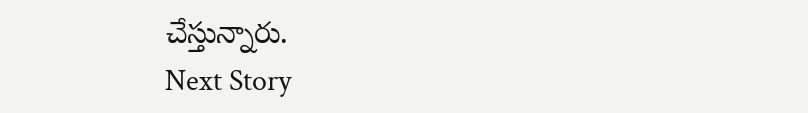చేస్తున్నారు.
Next Story